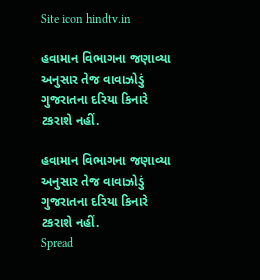Site icon hindtv.in

હવામાન વિભાગના જણાવ્યા અનુસાર તેજ વાવાઝોડું ગુજરાતના દરિયા કિનારે ટકરાશે નહીં.

હવામાન વિભાગના જણાવ્યા અનુસાર તેજ વાવાઝોડું ગુજરાતના દરિયા કિનારે ટકરાશે નહીં.
Spread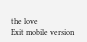the love
Exit mobile version